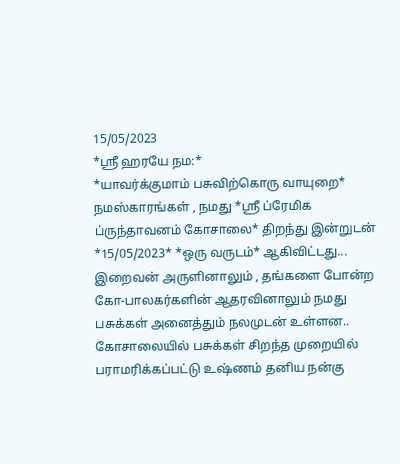15/05/2023
*ஸ்ரீ ஹரயே நம:*
*யாவர்க்குமாம் பசுவிற்கொரு வாயுறை*
நமஸ்காரங்கள் , நமது *ஸ்ரீ ப்ரேமிக ப்ருந்தாவனம் கோசாலை* திறந்து இன்றுடன் *15/05/2023* *ஒரு வருடம்* ஆகிவிட்டது...
இறைவன் அருளினாலும் , தங்களை போன்ற கோ-பாலகர்களின் ஆதரவினாலும் நமது பசுக்கள் அனைத்தும் நலமுடன் உள்ளன.. கோசாலையில் பசுக்கள் சிறந்த முறையில் பராமரிக்கப்பட்டு உஷ்ணம் தனிய நன்கு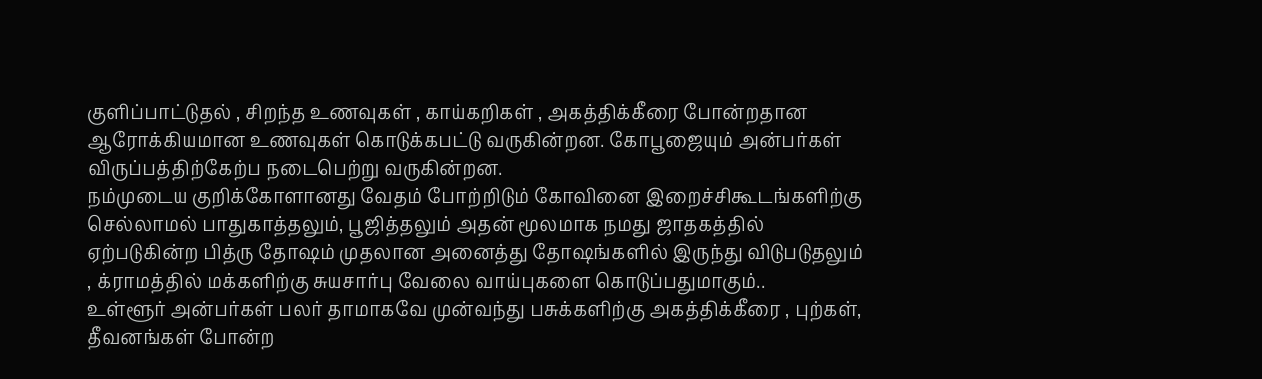குளிப்பாட்டுதல் , சிறந்த உணவுகள் , காய்கறிகள் , அகத்திக்கீரை போன்றதான ஆரோக்கியமான உணவுகள் கொடுக்கபட்டு வருகின்றன. கோபூஜையும் அன்பர்கள் விருப்பத்திற்கேற்ப நடைபெற்று வருகின்றன.
நம்முடைய குறிக்கோளானது வேதம் போற்றிடும் கோவினை இறைச்சிகூடங்களிற்கு செல்லாமல் பாதுகாத்தலும், பூஜித்தலும் அதன் மூலமாக நமது ஜாதகத்தில் ஏற்படுகின்ற பித்ரு தோஷம் முதலான அனைத்து தோஷங்களில் இருந்து விடுபடுதலும் , க்ராமத்தில் மக்களிற்கு சுயசார்பு வேலை வாய்புகளை கொடுப்பதுமாகும்..
உள்ளூர் அன்பர்கள் பலர் தாமாகவே முன்வந்து பசுக்களிற்கு அகத்திக்கீரை , புற்கள், தீவனங்கள் போன்ற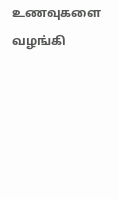உணவுகளை வழங்கி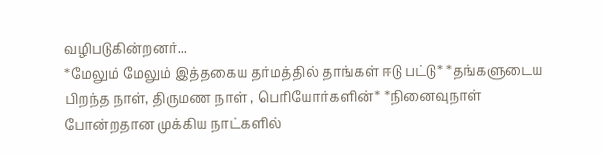வழிபடுகின்றனர்...
*மேலும் மேலும் இத்தகைய தர்மத்தில் தாங்கள் ஈடு பட்டு* *தங்களுடைய பிறந்த நாள், திருமண நாள் , பெரியோர்களின்* *நினைவுநாள் போன்றதான முக்கிய நாட்களில்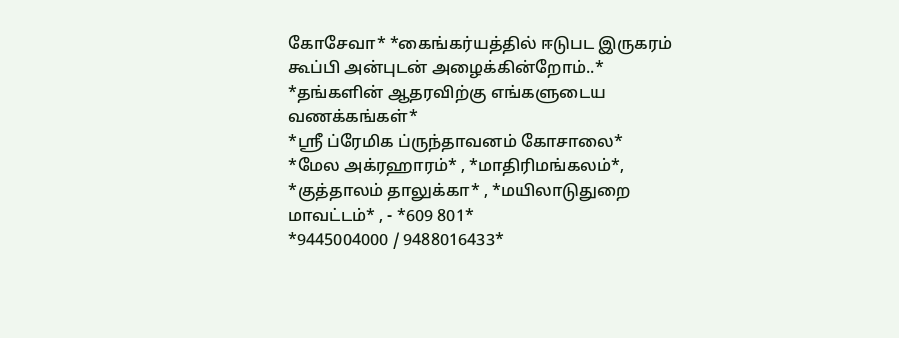கோசேவா* *கைங்கர்யத்தில் ஈடுபட இருகரம் கூப்பி அன்புடன் அழைக்கின்றோம்..*
*தங்களின் ஆதரவிற்கு எங்களுடைய வணக்கங்கள்*
*ஸ்ரீ ப்ரேமிக ப்ருந்தாவனம் கோசாலை*
*மேல அக்ரஹாரம்* , *மாதிரிமங்கலம்*,
*குத்தாலம் தாலுக்கா* , *மயிலாடுதுறை மாவட்டம்* , - *609 801*
*9445004000 / 9488016433*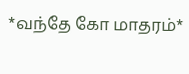*வந்தே கோ மாதரம்*